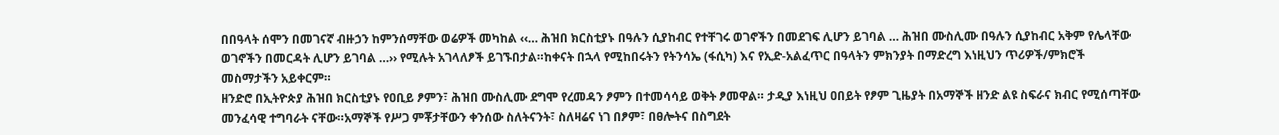በበዓላት ሰሞን በመገናኛ ብዙኃን ከምንሰማቸው ወሬዎች መካከል ‹‹… ሕዝበ ክርስቲያኑ በዓሉን ሲያከብር የተቸገሩ ወገኖችን በመደገፍ ሊሆን ይገባል … ሕዝበ ሙስሊሙ በዓሉን ሲያከብር አቅም የሌላቸው ወገኖችን በመርዳት ሊሆን ይገባል …›› የሚሉት አገላለፆች ይገኙበታል።ከቀናት በኋላ የሚከበሩትን የትንሳኤ (ፋሲካ) እና የኢድ-አልፈጥር በዓላትን ምክንያት በማድረግ እነዚህን ጥሪዎች/ምክሮች መስማታችን አይቀርም።
ዘንድሮ በኢትዮጵያ ሕዝበ ክርስቲያኑ የዐቢይ ፆምን፣ ሕዝበ ሙስሊሙ ደግሞ የረመዳን ፆምን በተመሳሳይ ወቅት ፆመዋል። ታዲያ እነዚህ ዐበይት የፆም ጊዜያት በአማኞች ዘንድ ልዩ ስፍራና ክብር የሚሰጣቸው መንፈሳዊ ተግባራት ናቸው።አማኞች የሥጋ ምቾታቸውን ቀንሰው ስለትናንት፣ ስለዛሬና ነገ በፆም፣ በፀሎትና በስግደት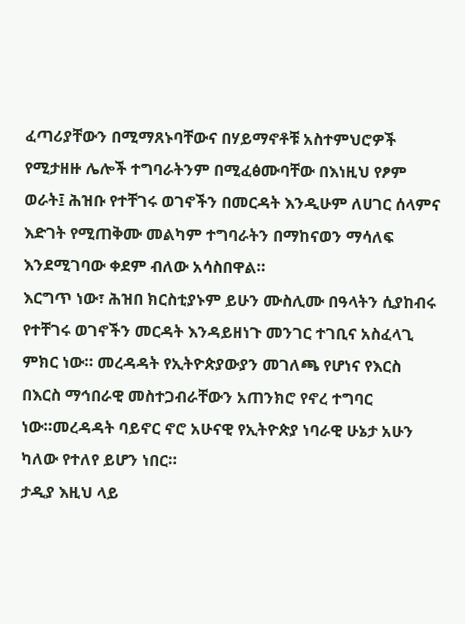ፈጣሪያቸውን በሚማጸኑባቸውና በሃይማኖቶቹ አስተምህሮዎች የሚታዘዙ ሌሎች ተግባራትንም በሚፈፅሙባቸው በእነዚህ የፆም ወራት፤ ሕዝቡ የተቸገሩ ወገኖችን በመርዳት እንዲሁም ለሀገር ሰላምና እድገት የሚጠቅሙ መልካም ተግባራትን በማከናወን ማሳለፍ እንደሚገባው ቀደም ብለው አሳስበዋል።
እርግጥ ነው፣ ሕዝበ ክርስቲያኑም ይሁን ሙስሊሙ በዓላትን ሲያከብሩ የተቸገሩ ወገኖችን መርዳት እንዳይዘነጉ መንገር ተገቢና አስፈላጊ ምክር ነው። መረዳዳት የኢትዮጵያውያን መገለጫ የሆነና የእርስ በእርስ ማኅበራዊ መስተጋብራቸውን አጠንክሮ የኖረ ተግባር ነው።መረዳዳት ባይኖር ኖሮ አሁናዊ የኢትዮጵያ ነባራዊ ሁኔታ አሁን ካለው የተለየ ይሆን ነበር።
ታዲያ እዚህ ላይ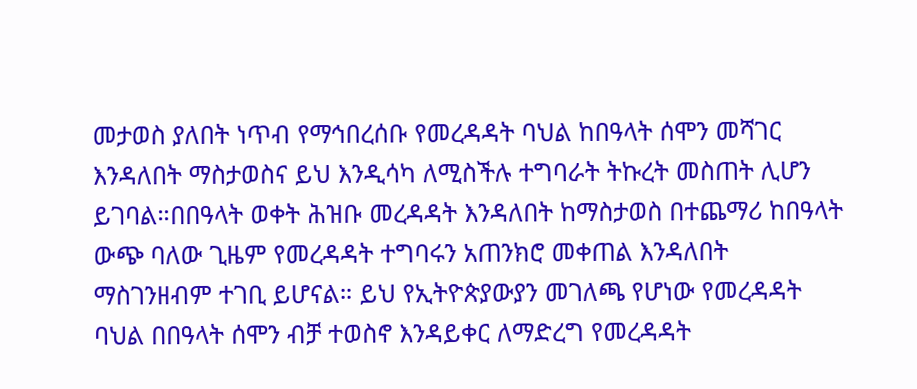መታወስ ያለበት ነጥብ የማኅበረሰቡ የመረዳዳት ባህል ከበዓላት ሰሞን መሻገር እንዳለበት ማስታወስና ይህ እንዲሳካ ለሚስችሉ ተግባራት ትኩረት መስጠት ሊሆን ይገባል።በበዓላት ወቀት ሕዝቡ መረዳዳት እንዳለበት ከማስታወስ በተጨማሪ ከበዓላት ውጭ ባለው ጊዜም የመረዳዳት ተግባሩን አጠንክሮ መቀጠል እንዳለበት ማስገንዘብም ተገቢ ይሆናል። ይህ የኢትዮጵያውያን መገለጫ የሆነው የመረዳዳት ባህል በበዓላት ሰሞን ብቻ ተወስኖ እንዳይቀር ለማድረግ የመረዳዳት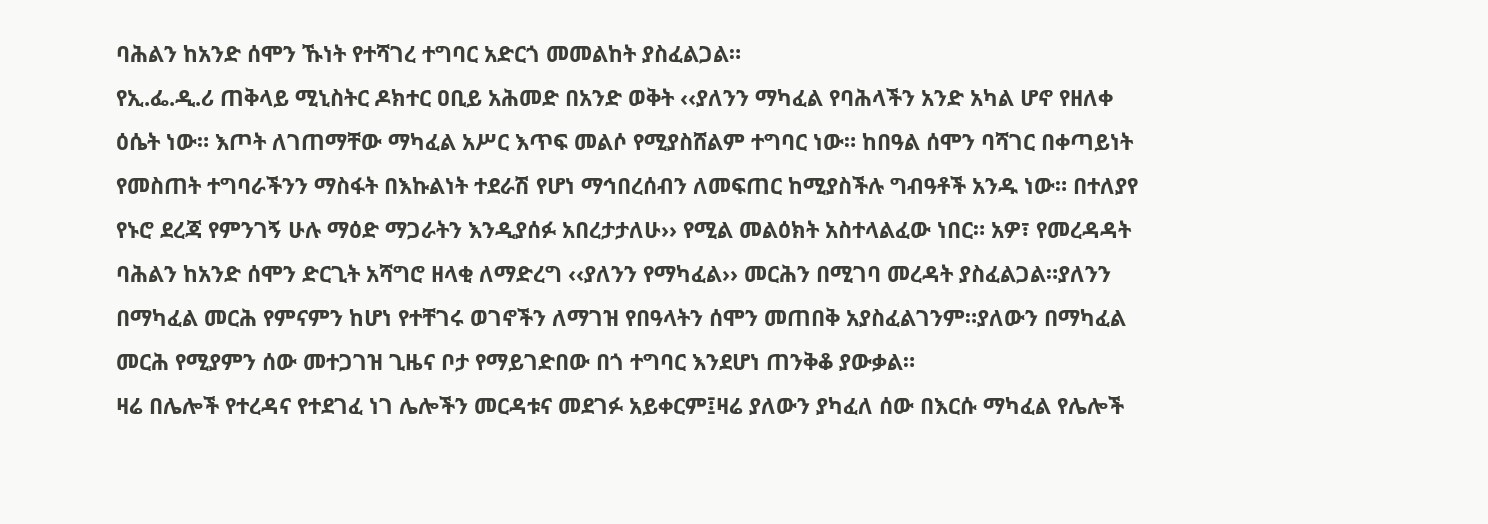ባሕልን ከአንድ ሰሞን ኹነት የተሻገረ ተግባር አድርጎ መመልከት ያስፈልጋል።
የኢ.ፌ.ዲ.ሪ ጠቅላይ ሚኒስትር ዶክተር ዐቢይ አሕመድ በአንድ ወቅት ‹‹ያለንን ማካፈል የባሕላችን አንድ አካል ሆኖ የዘለቀ ዕሴት ነው። እጦት ለገጠማቸው ማካፈል አሥር እጥፍ መልሶ የሚያስሸልም ተግባር ነው። ከበዓል ሰሞን ባሻገር በቀጣይነት የመስጠት ተግባራችንን ማስፋት በእኩልነት ተደራሽ የሆነ ማኅበረሰብን ለመፍጠር ከሚያስችሉ ግብዓቶች አንዱ ነው። በተለያየ የኑሮ ደረጃ የምንገኝ ሁሉ ማዕድ ማጋራትን እንዲያሰፉ አበረታታለሁ›› የሚል መልዕክት አስተላልፈው ነበር። አዎ፣ የመረዳዳት ባሕልን ከአንድ ሰሞን ድርጊት አሻግሮ ዘላቂ ለማድረግ ‹‹ያለንን የማካፈል›› መርሕን በሚገባ መረዳት ያስፈልጋል።ያለንን በማካፈል መርሕ የምናምን ከሆነ የተቸገሩ ወገኖችን ለማገዝ የበዓላትን ሰሞን መጠበቅ አያስፈልገንም።ያለውን በማካፈል መርሕ የሚያምን ሰው መተጋገዝ ጊዜና ቦታ የማይገድበው በጎ ተግባር እንደሆነ ጠንቅቆ ያውቃል።
ዛሬ በሌሎች የተረዳና የተደገፈ ነገ ሌሎችን መርዳቱና መደገፉ አይቀርም፤ዛሬ ያለውን ያካፈለ ሰው በእርሱ ማካፈል የሌሎች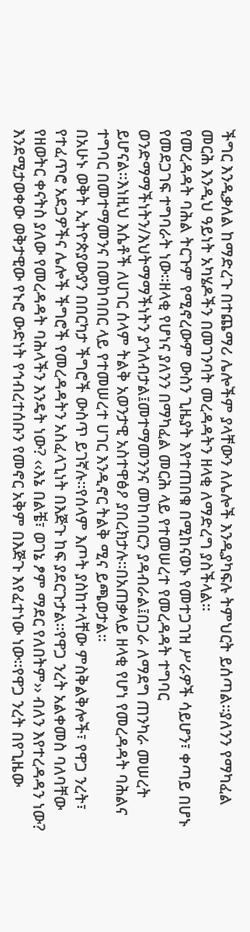ችግር እንዲቃለል ከማድረጉ በተጨማሪ ሌሎችም ያላቸውን ለሌሎች እንዲያካፍሉ ትምህርት ይሰጣል።ያለንን የማካፈል መርሕ እንዲህ ዓይነት አካሄዶችን በመገንባት መረዳዳትን ዘላቂ ለማድረግ ያስችላል።
የመረዳዳት ባሕል ትርጉም የሚኖረውም ውስን ጊዜያት እየተጠበቁ በሚከናወኑ የመተጋገዝ ሥራዎች ሳይሆን፣ ቀጣይ በሆኑ የመደጋገፍ ተግባራት ነው።ዘላቂ የሆነና ያለንን በማካፈል መርሕ ላይ የተመሠረተ የመረዳዳት ተግባር ወንድማማችነትን/እህትማማችነትን ያጎለብታል፤መተማመንንና መከባበርን ያዳብራል፤በጋራ ለማደግ ጠንካራ መሠረት ይሆናል።እነዚህ እሴቶች ለሀገር ሰላም ትልቅ አወንታዊ አስተዋፅዖ ያበረክታሉ።በአጠቃላይ ዘላቂ የሆነ የመረዳዳት ባሕልና ተግባር በመተማመንና በመከባበር ላይ የተመሠረተ ሀገር እንዲኖር ትልቅ ሚና ይጫወታል።
በአሁኑ ወቅት ኢትዮጵያውያን በበርካታ ችግሮች ውስጥ ይገኛሉ።የሰላም እጦት ያስከተላቸው ምስቅልቅሎች፣ የዋጋ ንረት፣ የተፈጥሮ አደጋዎችና ሌሎች ችግሮች የመረዳዳትን አስፈላጊነት በእጅጉ ከፍ ያደርጉታል።የዋጋ ንረት አልቀመስ ባለባቸው የዘወትር ቀናትስ ያለው የመረዳዳት ባሕላችን እንዴት ነው? ‹‹እኔ በልቼ፣ ወገኔ ፆም ማደር የለበትም›› ብለን እየተረዳዳን ነው? እንደሚታወቀው ወቅታዊው የኑሮ ውድነት የኅብረተሰቡን የመኖር አቅም በእጅጉ እየፈተነው ነው።የዋጋ ንረት በየጊዜው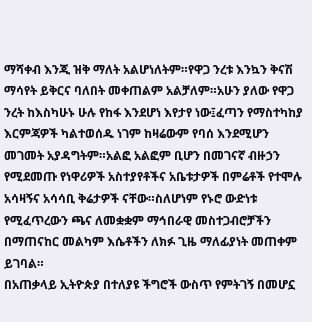ማሻቀብ እንጂ ዝቅ ማለት አልሆነለትም።የዋጋ ንረቱ እንኳን ቅናሽ ማሳየት ይቅርና ባለበት መቀጠልም አልቻለም።አሁን ያለው የዋጋ ንረት ከእስካሁኑ ሁሉ የከፋ እንደሆነ እየታየ ነው፤ፈጣን የማስተካከያ እርምጃዎች ካልተወሰዱ ነገም ከዛሬውም የባሰ እንደሚሆን መገመት አያዳግትም።አልፎ አልፎም ቢሆን በመገናኛ ብዙኃን የሚደመጡ የነዋሪዎች አስተያየቶችና አቤቱታዎች በምሬቶች የተሞሉ አሳዛኝና አሳሳቢ ቅሬታዎች ናቸው።ስለሆነም የኑሮ ውድነቱ የሚፈጥረውን ጫና ለመቋቋም ማኅበራዊ መስተጋብሮቻችን በማጠናከር መልካም እሴቶችን ለክፉ ጊዜ ማለፊያነት መጠቀም ይገባል።
በአጠቃላይ ኢትዮጵያ በተለያዩ ችግሮች ውስጥ የምትገኝ በመሆኗ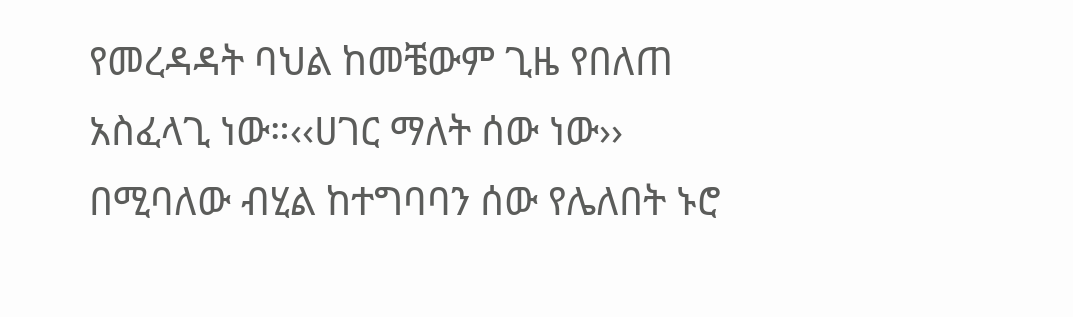የመረዳዳት ባህል ከመቼውም ጊዜ የበለጠ አስፈላጊ ነው።‹‹ሀገር ማለት ሰው ነው›› በሚባለው ብሂል ከተግባባን ሰው የሌለበት ኑሮ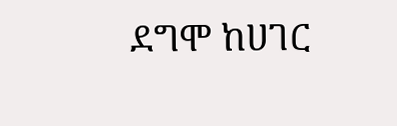ደግሞ ከሀገር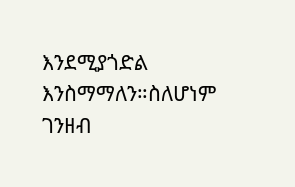እንደሚያጎድል እንስማማለን።ስለሆነም ገንዘብ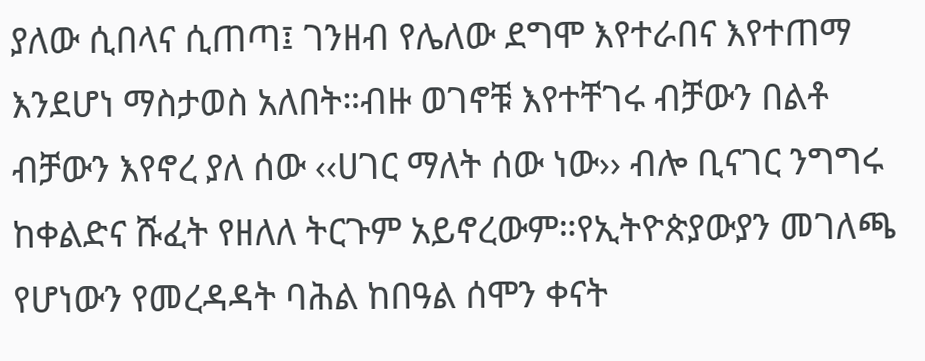ያለው ሲበላና ሲጠጣ፤ ገንዘብ የሌለው ደግሞ እየተራበና እየተጠማ እንደሆነ ማስታወስ አለበት።ብዙ ወገኖቹ እየተቸገሩ ብቻውን በልቶ ብቻውን እየኖረ ያለ ሰው ‹‹ሀገር ማለት ሰው ነው›› ብሎ ቢናገር ንግግሩ ከቀልድና ሹፈት የዘለለ ትርጉም አይኖረውም።የኢትዮጵያውያን መገለጫ የሆነውን የመረዳዳት ባሕል ከበዓል ሰሞን ቀናት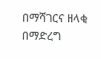በማሻገርና ዘላቂ በማድረግ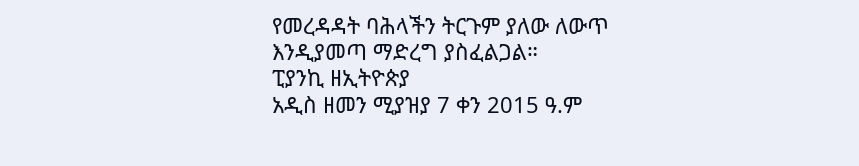የመረዳዳት ባሕላችን ትርጉም ያለው ለውጥ እንዲያመጣ ማድረግ ያስፈልጋል።
ፒያንኪ ዘኢትዮጵያ
አዲስ ዘመን ሚያዝያ 7 ቀን 2015 ዓ.ም